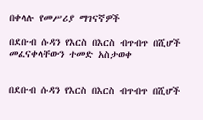በቀላሉ የመሥሪያ ማገናኛዎች

በደቡብ ሱዳን የእርስ በእርስ ብጥብጥ በሺሆች መፈናቀላቸውን ተመድ አስታወቀ


በደቡብ ሱዳን የእርስ በእርስ ብጥብጥ በሺሆች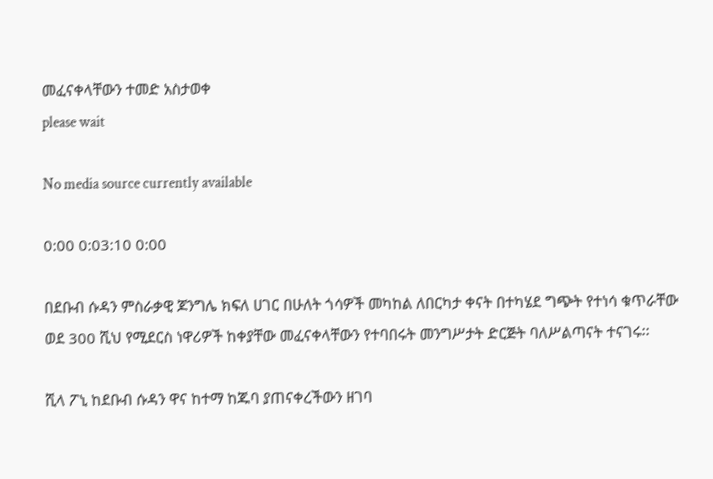መፈናቀላቸውን ተመድ አስታወቀ
please wait

No media source currently available

0:00 0:03:10 0:00

በደቡብ ሱዳን ምስራቃዊ ጆንግሌ ክፍለ ሀገር በሁለት ጎሳዎች መካከል ለበርካታ ቀናት በተካሄደ ግጭት የተነሳ ቁጥራቸው ወደ 300 ሺህ የሚደርስ ነዋሪዎች ከቀያቸው መፈናቀላቸውን የተባበሩት መንግሥታት ድርጅት ባለሥልጣናት ተናገሩ፡፡

ሺላ ፖኒ ከደቡብ ሱዳን ዋና ከተማ ከጁባ ያጠናቀረችውን ዘገባ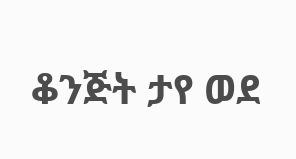ቆንጅት ታየ ወደ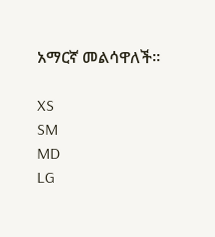አማርኛ መልሳዋለች፡፡

XS
SM
MD
LG